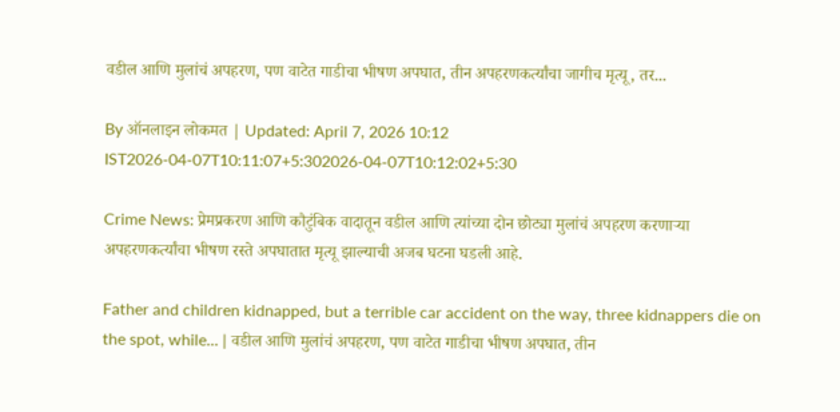वडील आणि मुलांचं अपहरण, पण वाटेत गाडीचा भीषण अपघात, तीन अपहरणकर्त्यांचा जागीच मृत्यू, तर...

By ऑनलाइन लोकमत | Updated: April 7, 2026 10:12 IST2026-04-07T10:11:07+5:302026-04-07T10:12:02+5:30

Crime News: प्रेमप्रकरण आणि कौटुंबिक वादातून वडील आणि त्यांच्या दोन छोट्या मुलांचं अपहरण करणाऱ्या अपहरणकर्त्यांचा भीषण रस्ते अपघातात मृत्यू झाल्याची अजब घटना घडली आहे.

Father and children kidnapped, but a terrible car accident on the way, three kidnappers die on the spot, while... | वडील आणि मुलांचं अपहरण, पण वाटेत गाडीचा भीषण अपघात, तीन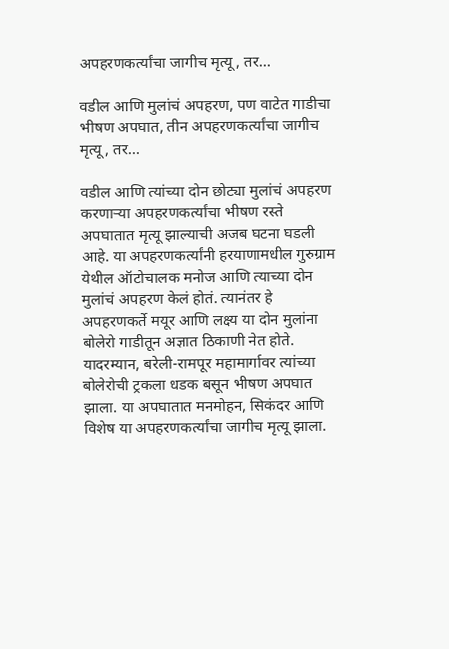अपहरणकर्त्यांचा जागीच मृत्यू, तर...

वडील आणि मुलांचं अपहरण, पण वाटेत गाडीचा भीषण अपघात, तीन अपहरणकर्त्यांचा जागीच मृत्यू, तर...

वडील आणि त्यांच्या दोन छोट्या मुलांचं अपहरण करणाऱ्या अपहरणकर्त्यांचा भीषण रस्ते अपघातात मृत्यू झाल्याची अजब घटना घडली आहे. या अपहरणकर्त्यांनी हरयाणामधील गुरुग्राम येथील ऑटोचालक मनोज आणि त्याच्या दोन मुलांचं अपहरण केलं होतं. त्यानंतर हे अपहरणकर्ते मयूर आणि लक्ष्य या दोन मुलांना बोलेरो गाडीतून अज्ञात ठिकाणी नेत होते. यादरम्यान, बरेली-रामपूर महामार्गावर त्यांच्या बोलेरोची ट्रकला धडक बसून भीषण अपघात झाला. या अपघातात मनमोहन, सिकंदर आणि विशेष या अपहरणकर्त्यांचा जागीच मृत्यू झाला.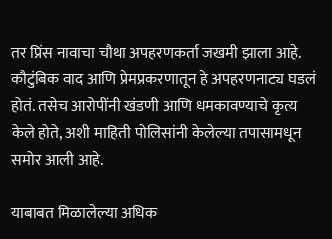तर प्रिंस नावाचा चौथा अपहरणकर्ता जखमी झाला आहे. कौटुंबिक वाद आणि प्रेमप्रकरणातून हे अपहरणनाट्य घडलं होतं. तसेच आरोपींनी खंडणी आणि धमकावण्याचे कृत्य केले होते, अशी माहिती पोलिसांनी केलेल्या तपासामधून समोर आली आहे.

याबाबत मिळालेल्या अधिक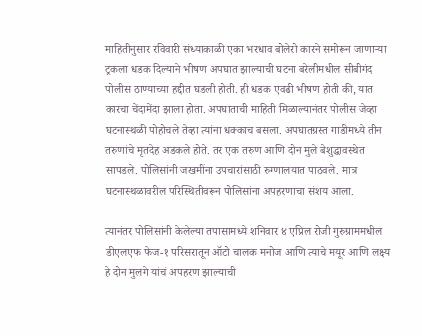माहितीनुसार रविवारी संध्याकाळी एका भरधाव बोलेरो कारने समोरून जाणाऱ्या ट्रकला धडक दिल्याने भीषण अपघात झाल्याची घटना बरेलीमधील सीबीगंद पोलीस ठाण्याच्या हद्दीत घडली होती. ही धडक एवढी भीषण होती की, यात कारचा चेंदामेंदा झाला होता. अपघाताची माहिती मिळाल्यानंतर पोलीस जेव्हा घटनास्थळी पोहोचले तेव्हा त्यांना धक्काच बसला. अपघातग्रस्त गाडीमध्ये तीन तरुणांचे मृतदेह अडकले होते. तर एक तरुण आणि दोन मुले बेशुद्धावस्थेत सापडले. पोलिसांनी जखमींना उपचारांसाठी रुग्णालयात पाठवले. मात्र घटनास्थळावरील परिस्थितीवरून पोलिसांना अपहरणाचा संशय आला.

त्यानंतर पोलिसांनी केलेल्या तपासामध्ये शनिवार ४ एप्रिल रोजी गुरुग्राममधील डीएलएफ फेज-१ परिसरातून ऑटो चालक मनोज आणि त्याचे मयूर आणि लक्ष्य हे दोन मुलगे यांचं अपहरण झाल्याची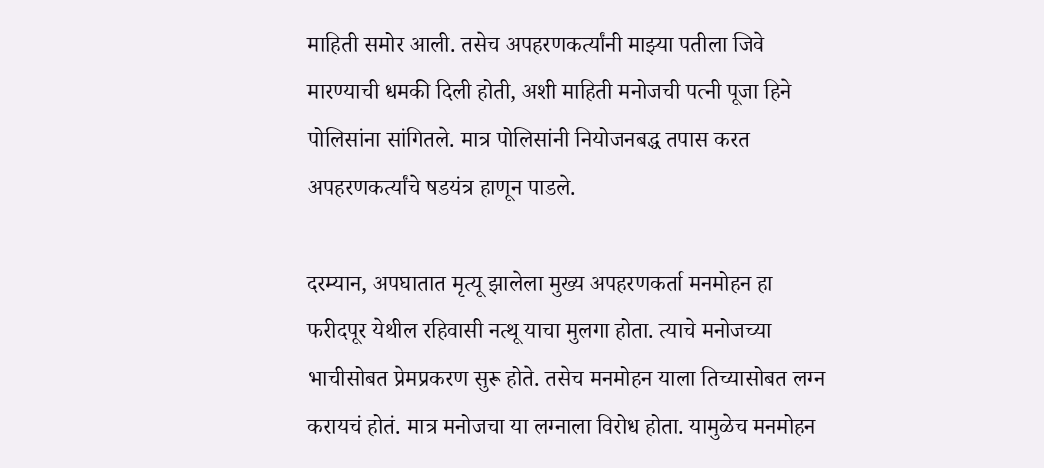माहिती समोर आली. तसेच अपहरणकर्त्यांनी माझ्या पतीला जिवे मारण्याची धमकी दिली होती, अशी माहिती मनोजची पत्नी पूजा हिने पोलिसांना सांगितले. मात्र पोलिसांनी नियोजनबद्ध तपास करत अपहरणकर्त्यांचे षडयंत्र हाणून पाडले.

दरम्यान, अपघातात मृत्यू झालेला मुख्य अपहरणकर्ता मनमोहन हा फरीदपूर येथील रहिवासी नत्थू याचा मुलगा होता. त्याचे मनोजच्या भाचीसोबत प्रेमप्रकरण सुरू होते. तसेच मनमोहन याला तिच्यासोबत लग्न करायचं होतं. मात्र मनोजचा या लग्नाला विरोध होता. यामुळेच मनमोहन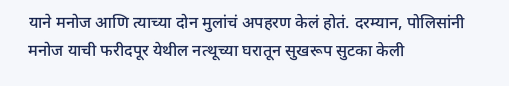याने मनोज आणि त्याच्या दोन मुलांचं अपहरण केलं होतं. दरम्यान, पोलिसांनी मनोज याची फरीदपूर येथील नत्थूच्या घरातून सुखरूप सुटका केली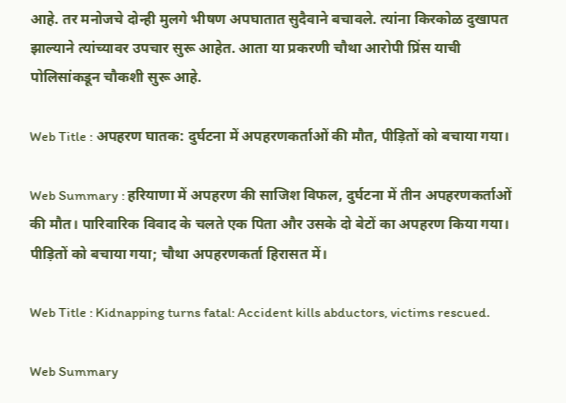आहे. तर मनोजचे दोन्ही मुलगे भीषण अपघातात सुदैवाने बचावले. त्यांना किरकोळ दुखापत झाल्याने त्यांच्यावर उपचार सुरू आहेत. आता या प्रकरणी चौथा आरोपी प्रिंस याची पोलिसांकडून चौकशी सुरू आहे.

Web Title : अपहरण घातक: दुर्घटना में अपहरणकर्ताओं की मौत, पीड़ितों को बचाया गया।

Web Summary : हरियाणा में अपहरण की साजिश विफल, दुर्घटना में तीन अपहरणकर्ताओं की मौत। पारिवारिक विवाद के चलते एक पिता और उसके दो बेटों का अपहरण किया गया। पीड़ितों को बचाया गया; चौथा अपहरणकर्ता हिरासत में।

Web Title : Kidnapping turns fatal: Accident kills abductors, victims rescued.

Web Summary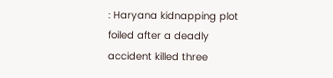: Haryana kidnapping plot foiled after a deadly accident killed three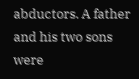abductors. A father and his two sons were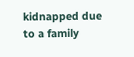kidnapped due to a family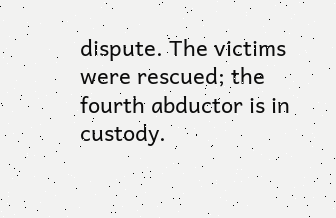dispute. The victims were rescued; the fourth abductor is in custody.